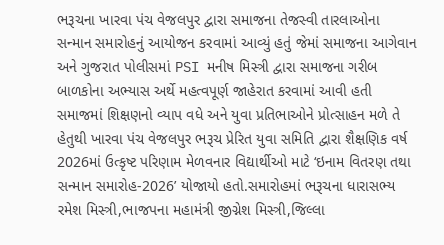ભરૂચના ખારવા પંચ વેજલપુર દ્વારા સમાજના તેજસ્વી તારલાઓના સન્માન સમારોહનું આયોજન કરવામાં આવ્યું હતું જેમાં સમાજના આગેવાન અને ગુજરાત પોલીસમાં PSI મનીષ મિસ્ત્રી દ્વારા સમાજના ગરીબ બાળકોના અભ્યાસ અર્થે મહત્વપૂર્ણ જાહેરાત કરવામાં આવી હતી
સમાજમાં શિક્ષણનો વ્યાપ વધે અને યુવા પ્રતિભાઓને પ્રોત્સાહન મળે તે હેતુથી ખારવા પંચ વેજલપુર ભરૂચ પ્રેરિત યુવા સમિતિ દ્વારા શૈક્ષણિક વર્ષ 2026માં ઉત્કૃષ્ટ પરિણામ મેળવનાર વિદ્યાર્થીઓ માટે ‘ઇનામ વિતરણ તથા સન્માન સમારોહ-2026’ યોજાયો હતો.સમારોહમાં ભરૂચના ધારાસભ્ય રમેશ મિસ્ત્રી,ભાજપના મહામંત્રી જીગ્નેશ મિસ્ત્રી,જિલ્લા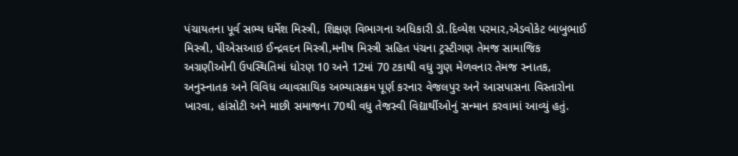પંચાયતના પૂર્વ સભ્ય ધર્મેશ મિસ્ત્રી, શિક્ષણ વિભાગના અધિકારી ડૉ.દિવ્યેશ પરમાર,એડવોકેટ બાબુભાઈ મિસ્ત્રી, પીએસઆઇ ઈન્દ્રવદન મિસ્ત્રી,મનીષ મિસ્ત્રી સહિત પંચના ટ્રસ્ટીગણ તેમજ સામાજિક અગ્રણીઓની ઉપસ્થિતિમાં ધોરણ 10 અને 12માં 70 ટકાથી વધુ ગુણ મેળવનાર તેમજ સ્નાતક, અનુસ્નાતક અને વિવિધ વ્યાવસાયિક અભ્યાસક્રમ પૂર્ણ કરનાર વેજલપુર અને આસપાસના વિસ્તારોના ખારવા, હાંસોટી અને માછી સમાજના 70થી વધુ તેજસ્વી વિદ્યાર્થીઓનું સન્માન કરવામાં આવ્યું હતું.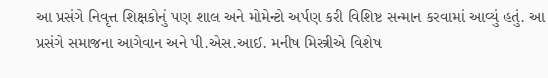આ પ્રસંગે નિવૃત્ત શિક્ષકોનું પણ શાલ અને મોમેન્ટો અર્પણ કરી વિશિષ્ટ સન્માન કરવામાં આવ્યું હતું. આ પ્રસંગે સમાજના આગેવાન અને પી.એસ.આઈ. મનીષ મિસ્ત્રીએ વિશેષ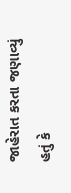જાહેરાત કરતા જણાવ્યું હતું કે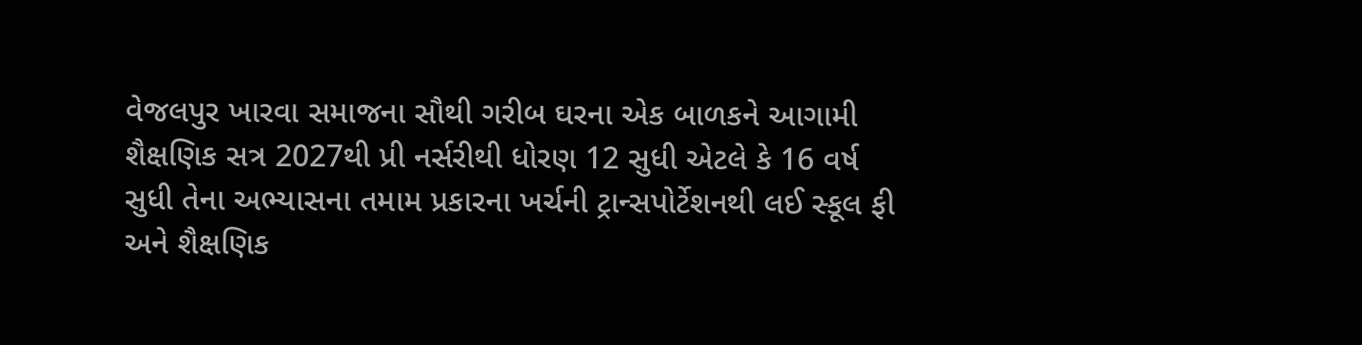વેજલપુર ખારવા સમાજના સૌથી ગરીબ ઘરના એક બાળકને આગામી શૈક્ષણિક સત્ર 2027થી પ્રી નર્સરીથી ધોરણ 12 સુધી એટલે કે 16 વર્ષ સુધી તેના અભ્યાસના તમામ પ્રકારના ખર્ચની ટ્રાન્સપોર્ટેશનથી લઈ સ્કૂલ ફી અને શૈક્ષણિક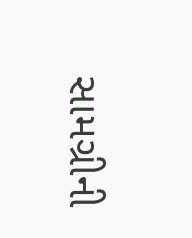સામગ્રીની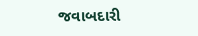જવાબદારી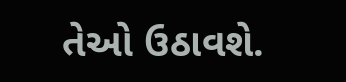તેઓ ઉઠાવશે.